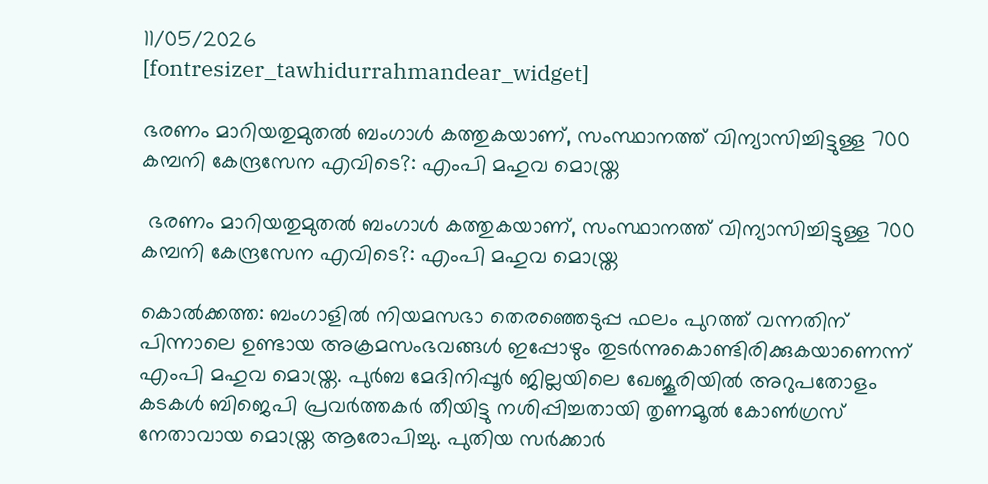11/05/2026
[fontresizer_tawhidurrahmandear_widget]

ഭരണം മാറിയതുമുതൽ ബംഗാൾ കത്തുകയാണ്, സംസ്ഥാനത്ത് വിന്യാസിച്ചിട്ടുള്ള 700 കമ്പനി കേന്ദ്രസേന എവിടെ?: എംപി മഹുവ മൊയ്ത്ര

 ഭരണം മാറിയതുമുതൽ ബംഗാൾ കത്തുകയാണ്, സംസ്ഥാനത്ത് വിന്യാസിച്ചിട്ടുള്ള 700 കമ്പനി കേന്ദ്രസേന എവിടെ?: എംപി മഹുവ മൊയ്ത്ര

കൊൽക്കത്ത: ബംഗാളിൽ നിയമസഭാ തെരഞ്ഞെടുപ്പ ഫലം പുറത്ത് വന്നതിന് പിന്നാലെ ഉണ്ടായ അക്രമസംഭവങ്ങൾ ഇപ്പോഴും തുടർന്നുകൊണ്ടിരിക്കുകയാണെന്ന് എംപി മഹുവ മൊയ്ത്ര. പുർബ മേദിനിപ്പൂർ ജില്ലയിലെ ഖേജൂരിയിൽ അറുപതോളം കടകൾ ബിജെപി പ്രവർത്തകർ തീയിട്ടു നശിപ്പിച്ചതായി തൃണമൂൽ കോൺഗ്രസ് നേതാവായ മൊയ്ത്ര ആരോപിച്ചു. പുതിയ സർക്കാർ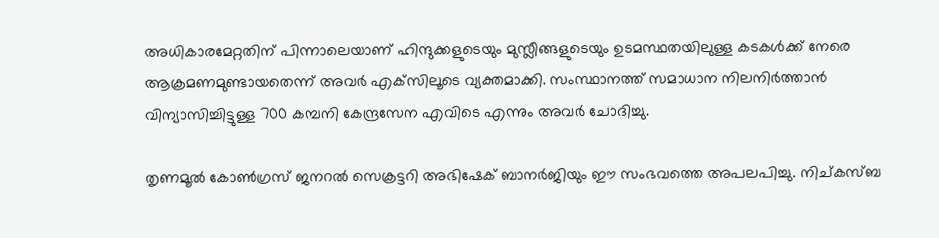അധികാരമേറ്റതിന് പിന്നാലെയാണ് ഹിന്ദുക്കളുടെയും മുസ്ലീങ്ങളുടെയും ഉടമസ്ഥതയിലുള്ള കടകൾക്ക് നേരെ ആക്രമണമുണ്ടായതെന്ന് അവർ എക്‌സിലൂടെ വ്യക്തമാക്കി. സംസ്ഥാനത്ത് സമാധാന നിലനിർത്താൻ വിന്യാസിച്ചിട്ടുള്ള 700 കമ്പനി കേന്ദ്രസേന എവിടെ എന്നും അവർ ചോദിച്ചു.

തൃണമൂൽ കോൺഗ്രസ് ജനറൽ സെക്രട്ടറി അഭിഷേക് ബാനർജിയും ഈ സംഭവത്തെ അപലപിച്ചു. നിച്കസ്ബ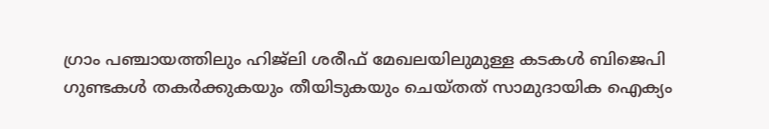ഗ്രാം പഞ്ചായത്തിലും ഹിജ്‌ലി ശരീഫ് മേഖലയിലുമുള്ള കടകൾ ബിജെപി ഗുണ്ടകൾ തകർക്കുകയും തീയിടുകയും ചെയ്തത് സാമുദായിക ഐക്യം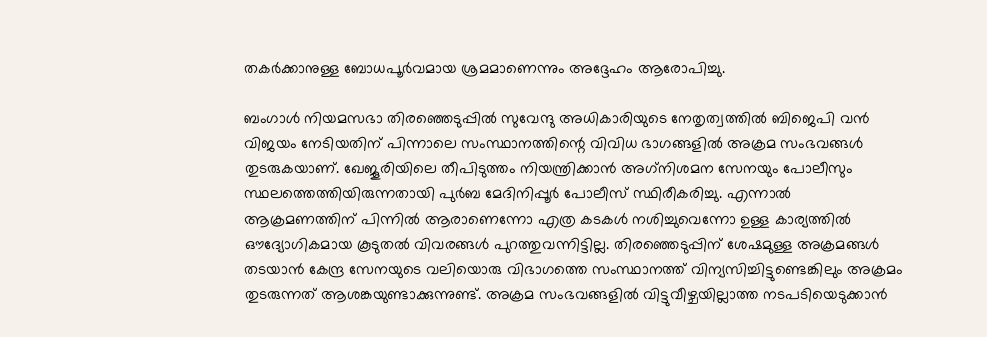തകർക്കാനുള്ള ബോധപൂർവമായ ശ്രമമാണെന്നും അദ്ദേഹം ആരോപിച്ചു.

ബംഗാൾ നിയമസഭാ തിരഞ്ഞെടുപ്പിൽ സുവേന്ദു അധികാരിയുടെ നേതൃത്വത്തിൽ ബിജെപി വൻ വിജയം നേടിയതിന് പിന്നാലെ സംസ്ഥാനത്തിന്റെ വിവിധ ഭാഗങ്ങളിൽ അക്രമ സംഭവങ്ങൾ തുടരുകയാണ്. ഖേജൂരിയിലെ തീപിടുത്തം നിയന്ത്രിക്കാൻ അഗ്‌നിശമന സേനയും പോലീസും സ്ഥലത്തെത്തിയിരുന്നതായി പുർബ മേദിനിപ്പൂർ പോലീസ് സ്ഥിരീകരിച്ചു. എന്നാൽ ആക്രമണത്തിന് പിന്നിൽ ആരാണെന്നോ എത്ര കടകൾ നശിച്ചുവെന്നോ ഉള്ള കാര്യത്തിൽ ഔദ്യോഗികമായ കൂടുതൽ വിവരങ്ങൾ പുറത്തുവന്നിട്ടില്ല. തിരഞ്ഞെടുപ്പിന് ശേഷമുള്ള അക്രമങ്ങൾ തടയാൻ കേന്ദ്ര സേനയുടെ വലിയൊരു വിഭാഗത്തെ സംസ്ഥാനത്ത് വിന്യസിച്ചിട്ടുണ്ടെങ്കിലും അക്രമം തുടരുന്നത് ആശങ്കയുണ്ടാക്കുന്നുണ്ട്. അക്രമ സംഭവങ്ങളിൽ വിട്ടുവീഴ്ചയില്ലാത്ത നടപടിയെടുക്കാൻ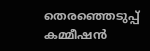തെരഞ്ഞെടുപ്പ് കമ്മീഷൻ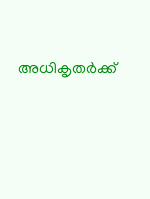അധികൃതർക്ക്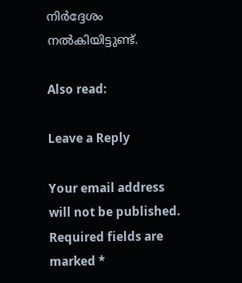നിർദ്ദേശം നൽകിയിട്ടുണ്ട്.

Also read:

Leave a Reply

Your email address will not be published. Required fields are marked *